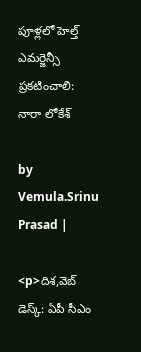పూళ్లలో హెల్త్ ఎమర్జెన్సీ ప్రకటించాలి: నారా లోకేశ్

by Vemula.Srinu Prasad |

<p>దిశ,వెబ్ డెస్క్: ఏపీ సీఎం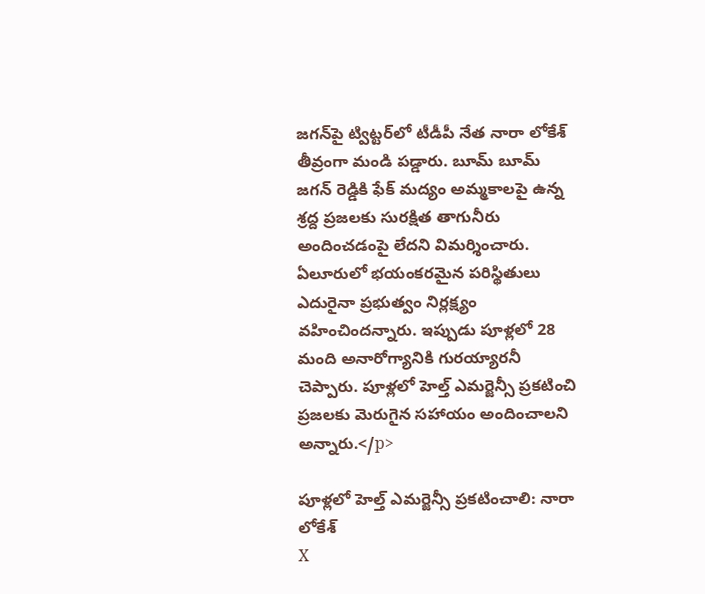జగన్‌పై ట్విట్టర్‌లో టీడీపీ నేత నారా లోకేశ్ తీవ్రంగా మండి పడ్డారు. బూమ్ బూమ్ జగన్ రెడ్డికి ఫేక్ మద్యం అమ్మకాలపై ఉన్న శ్రద్ద ప్రజలకు సురక్షిత తాగునీరు అందించడంపై లేదని విమర్శించారు. ఏలూరులో భయంకరమైన పరిస్థితులు ఎదురైనా ప్రభుత్వం నిర్లక్ష్యం వహించిందన్నారు. ఇప్పుడు పూళ్లలో 28 మంది అనారోగ్యానికి గురయ్యారనీ చెప్పారు. పూళ్లలో హెల్త్ ఎమర్జెన్సీ ప్రకటించి ప్రజలకు మెరుగైన సహాయం అందించాలని అన్నారు.</p>

పూళ్లలో హెల్త్ ఎమర్జెన్సీ ప్రకటించాలి: నారా లోకేశ్
X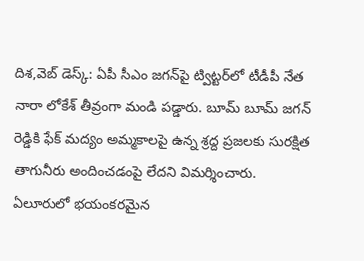దిశ,వెబ్ డెస్క్: ఏపీ సీఎం జగన్‌పై ట్విట్టర్‌లో టీడీపీ నేత నారా లోకేశ్ తీవ్రంగా మండి పడ్డారు. బూమ్ బూమ్ జగన్ రెడ్డికి ఫేక్ మద్యం అమ్మకాలపై ఉన్న శ్రద్ద ప్రజలకు సురక్షిత తాగునీరు అందించడంపై లేదని విమర్శించారు. ఏలూరులో భయంకరమైన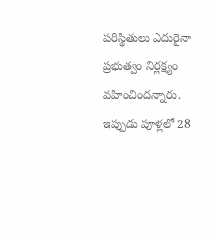పరిస్థితులు ఎదురైనా ప్రభుత్వం నిర్లక్ష్యం వహించిందన్నారు. ఇప్పుడు పూళ్లలో 28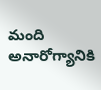మంది అనారోగ్యానికి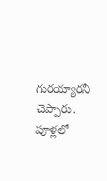గురయ్యారనీ చెప్పారు. పూళ్లలో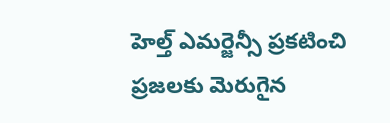హెల్త్ ఎమర్జెన్సీ ప్రకటించి ప్రజలకు మెరుగైన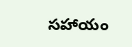సహాయం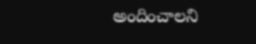అందించాలని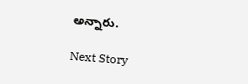అన్నారు.

Next Story